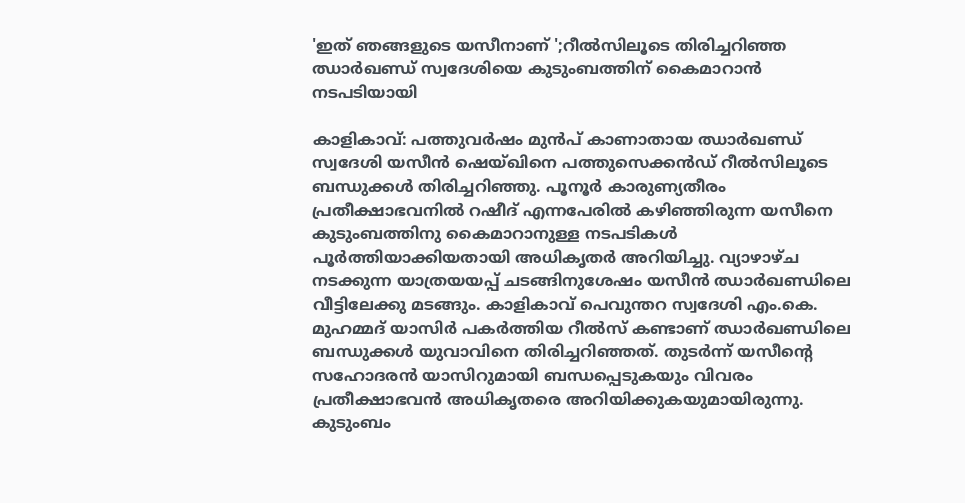'ഇത് ഞങ്ങളുടെ യസീനാണ് ';റീൽസിലൂടെ തിരിച്ചറിഞ്ഞ ഝാർഖണ്ഡ് സ്വദേശിയെ കുടുംബത്തിന് കൈമാറാൻ നടപടിയായി

കാളികാവ്: പത്തുവർഷം മുൻപ് കാണാതായ ഝാർഖണ്ഡ് സ്വദേശി യസീൻ ഷെയ്ഖിനെ പത്തുസെക്കൻഡ് റീൽസിലൂടെ ബന്ധുക്കൾ തിരിച്ചറിഞ്ഞു. പൂനൂർ കാരുണ്യതീരം പ്രതീക്ഷാഭവനിൽ റഷീദ് എന്നപേരിൽ കഴിഞ്ഞിരുന്ന യസീനെ കുടുംബത്തിനു കൈമാറാനുള്ള നടപടികൾ പൂർത്തിയാക്കിയതായി അധികൃതർ അറിയിച്ചു. വ്യാഴാഴ്ച നടക്കുന്ന യാത്രയയപ്പ് ചടങ്ങിനുശേഷം യസീൻ ഝാർഖണ്ഡിലെ വീട്ടിലേക്കു മടങ്ങും. കാളികാവ് പെവുന്തറ സ്വദേശി എം.കെ. മുഹമ്മദ് യാസിർ പകർത്തിയ റീൽസ് കണ്ടാണ് ഝാർഖണ്ഡിലെ ബന്ധുക്കൾ യുവാവിനെ തിരിച്ചറിഞ്ഞത്. തുടർന്ന് യസീന്റെ സഹോദരൻ യാസിറുമായി ബന്ധപ്പെടുകയും വിവരം പ്രതീക്ഷാഭവൻ അധികൃതരെ അറിയിക്കുകയുമായിരുന്നു. കുടുംബം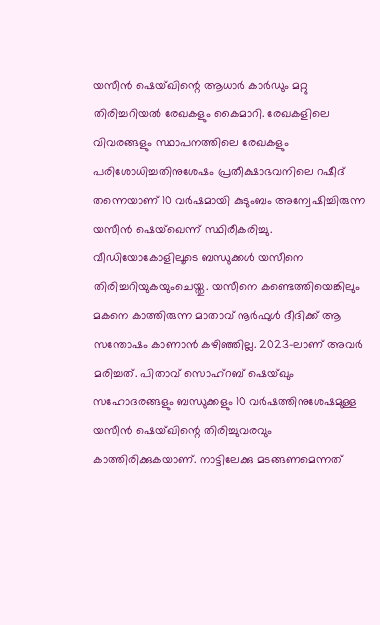യസീൻ ഷെയ്ഖിന്റെ ആധാർ കാർഡും മറ്റു തിരിച്ചറിയൽ രേഖകളും കൈമാറി. രേഖകളിലെ വിവരങ്ങളും സ്ഥാപനത്തിലെ രേഖകളും പരിശോധിച്ചതിനുശേഷം പ്രതീക്ഷാഭവനിലെ റഷീദ് തന്നെയാണ് 10 വർഷമായി കുടുംബം അന്വേഷിച്ചിരുന്ന യസീൻ ഷെയ്ഖെന്ന് സ്ഥിരീകരിച്ചു.
വീഡിയോകോളിലൂടെ ബന്ധുക്കൾ യസീനെ തിരിച്ചറിയുകയുംചെയ്തു. യസീനെ കണ്ടെത്തിയെങ്കിലും മകനെ കാത്തിരുന്ന മാതാവ് നൂർഫുൾ ദീദിക്ക് ആ സന്തോഷം കാണാൻ കഴിഞ്ഞില്ല. 2023-ലാണ് അവർ മരിച്ചത്. പിതാവ് സൊഹ്റബ് ഷെയ്ഖും സഹോദരങ്ങളും ബന്ധുക്കളും 10 വർഷത്തിനുശേഷമുള്ള യസീൻ ഷെയ്ഖിന്റെ തിരിച്ചുവരവും കാത്തിരിക്കുകയാണ്. നാട്ടിലേക്കു മടങ്ങണമെന്നത്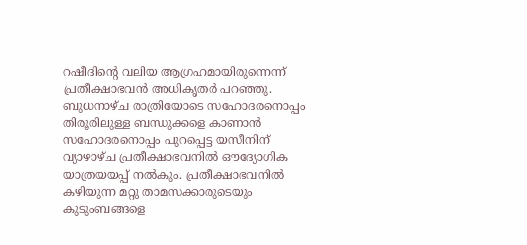റഷീദിന്റെ വലിയ ആഗ്രഹമായിരുന്നെന്ന് പ്രതീക്ഷാഭവൻ അധികൃതർ പറഞ്ഞു. ബുധനാഴ്ച രാത്രിയോടെ സഹോദരനൊപ്പം തിരൂരിലുള്ള ബന്ധുക്കളെ കാണാൻ സഹോദരനൊപ്പം പുറപ്പെട്ട യസീനിന് വ്യാഴാഴ്ച പ്രതീക്ഷാഭവനിൽ ഔദ്യോഗിക യാത്രയയപ്പ് നൽകും. പ്രതീക്ഷാഭവനിൽ കഴിയുന്ന മറ്റു താമസക്കാരുടെയും കുടുംബങ്ങളെ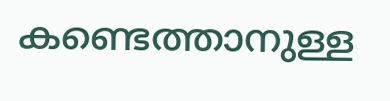കണ്ടെത്താനുള്ള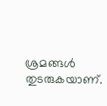ശ്രമങ്ങൾ തുടരുകയാണ്.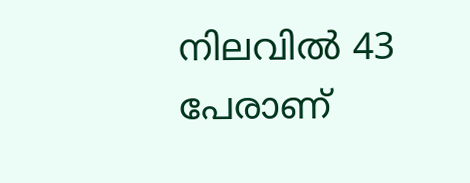നിലവിൽ 43 പേരാണ്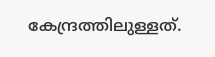കേന്ദ്രത്തിലുള്ളത്.